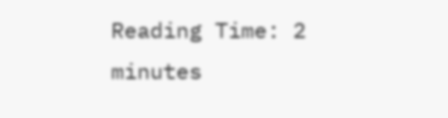Reading Time: 2 minutes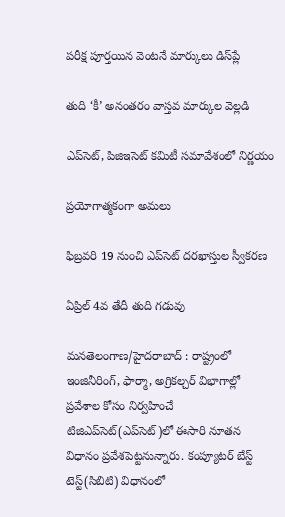పరీక్ష పూర్తయిన వెంటనే మార్కులు డిస్‌ప్లే

తుది ‘కీ’ అనంతరం వాస్తవ మార్కుల వెల్లడి

ఎప్‌సెట్, పిజిఇసెట్ కమిటీ సమావేశంలో నిర్ణయం

ప్రయోగాత్మకంగా అమలు

ఫిబ్రవరి 19 నుంచి ఎప్‌సెట్ దరఖాస్తుల స్వీకరణ

ఏప్రిల్ 4వ తేదీ తుది గడువు

మనతెలంగాణ/హైదరాబాద్ : రాష్ట్రంలో ఇంజినీరింగ్, ఫార్మా, అగ్రికల్చర్ విభాగాల్లో ప్రవేశాల కోసం నిర్వహించే టిజిఎప్‌సెట్(ఎప్‌సెట్)లో ఈసారి నూతన విధానం ప్రవేశపెట్టనున్నారు. కంప్యూటర్ బేస్ట్ టెస్ట్(సిబిటి) విధానంలో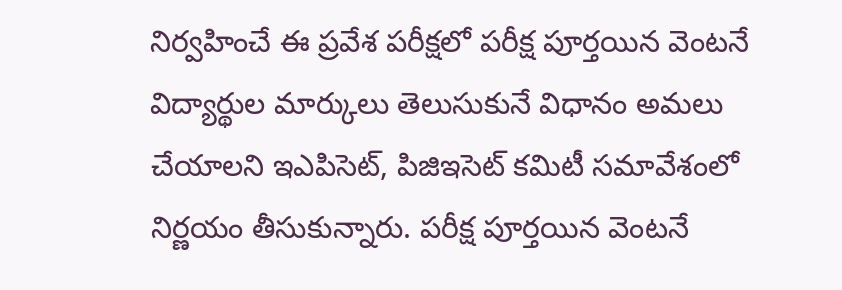నిర్వహించే ఈ ప్రవేశ పరీక్షలో పరీక్ష పూర్తయిన వెంటనే విద్యార్థుల మార్కులు తెలుసుకునే విధానం అమలు చేయాలని ఇఎపిసెట్, పిజిఇసెట్ కమిటీ సమావేశంలో నిర్ణయం తీసుకున్నారు. పరీక్ష పూర్తయిన వెంటనే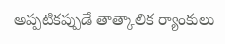అప్పటికప్పుడే తాత్కాలిక ర్యాంకులు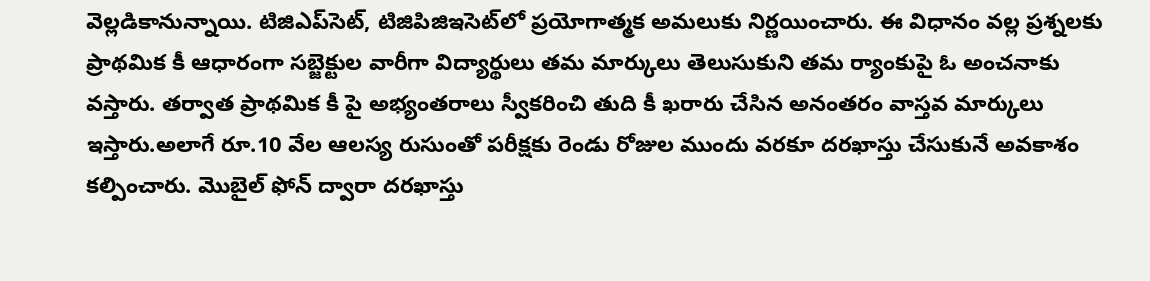వెల్లడికానున్నాయి. టిజిఎప్‌సెట్, టిజిపిజిఇసెట్‌లో ప్రయోగాత్మక అమలుకు నిర్ణయించారు. ఈ విధానం వల్ల ప్రశ్నలకు ప్రాథమిక కీ ఆధారంగా సబ్జెక్టుల వారీగా విద్యార్థులు తమ మార్కులు తెలుసుకుని తమ ర్యాంకుపై ఓ అంచనాకు వస్తారు. తర్వాత ప్రాథమిక కీ పై అభ్యంతరాలు స్వీకరించి తుది కీ ఖరారు చేసిన అనంతరం వాస్తవ మార్కులు ఇస్తారు.అలాగే రూ.10 వేల ఆలస్య రుసుంతో పరీక్షకు రెండు రోజుల ముందు వరకూ దరఖాస్తు చేసుకునే అవకాశం కల్పించారు. మొబైల్ ఫోన్ ద్వారా దరఖాస్తు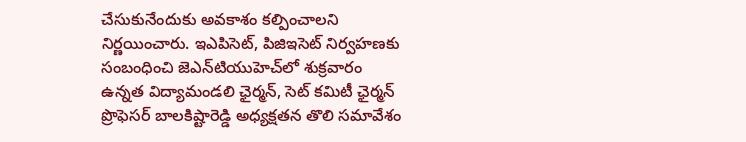చేసుకునేందుకు అవకాశం కల్పించాలని నిర్ణయించారు. ఇఎపిసెట్, పిజిఇసెట్ నిర్వహణకు సంబంధించి జెఎన్‌టియుహెచ్‌లో శుక్రవారం ఉన్నత విద్యామండలి ఛైర్మన్, సెట్ కమిటీ ఛైర్మన్ ప్రొఫెసర్ బాలకిష్టారెడ్డి అధ్యక్షతన తొలి సమావేశం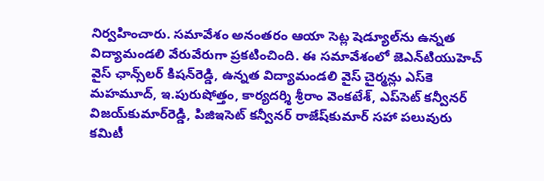నిర్వహించారు. సమావేశం అనంతరం ఆయా సెట్ల షెడ్యూల్‌ను ఉన్నత విద్యామండలి వేరువేరుగా ప్రకటించింది. ఈ సమావేశంలో జెఎన్‌టియుహెచ్ వైస్ ఛాన్స్‌లర్ కిషన్‌రెడ్డి, ఉన్నత విద్యామండలి వైస్ చైర్మన్లు ఎస్‌కె మహమూద్, ఇ.పురుషోత్తం, కార్యదర్శి శ్రీరాం వెంకటేశ్, ఎప్‌సెట్ కన్వీనర్ విజయ్‌కుమార్‌రెడ్డి, పిజిఇసెట్ కన్వీనర్ రాజేష్‌కుమార్ సహా పలువురు కమిటీ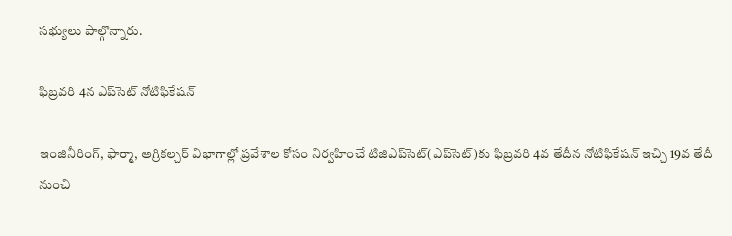సభ్యులు పాల్గొన్నారు.

ఫిబ్రవరి 4న ఎప్‌సెట్ నోటిఫికేషన్

ఇంజినీరింగ్, ఫార్మా, అగ్రికల్చర్ విభాగాల్లో ప్రవేశాల కోసం నిర్వహించే టిజిఎప్‌సెట్(ఎప్‌సెట్)కు ఫిబ్రవరి 4వ తేదీన నోటిఫికేషన్ ఇచ్చి 19వ తేదీ నుంచి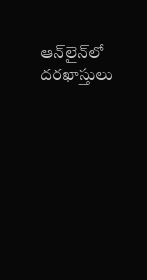ఆన్‌లైన్‌లో దరఖాస్తులు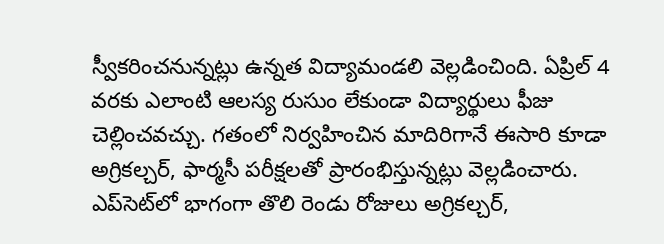స్వీకరించనున్నట్లు ఉన్నత విద్యామండలి వెల్లడించింది. ఏప్రిల్ 4 వరకు ఎలాంటి ఆలస్య రుసుం లేకుండా విద్యార్థులు ఫీజు చెల్లించవచ్చు. గతంలో నిర్వహించిన మాదిరిగానే ఈసారి కూడా అగ్రికల్చర్, ఫార్మసీ పరీక్షలతో ప్రారంభిస్తున్నట్లు వెల్లడించారు. ఎప్‌సెట్‌లో భాగంగా తొలి రెండు రోజులు అగ్రికల్చర్,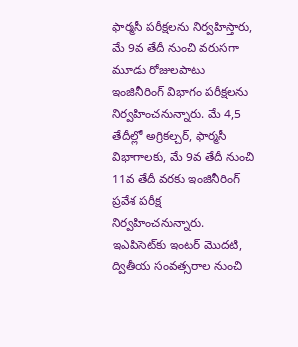ఫార్మసీ పరీక్షలను నిర్వహిస్తారు, మే 9వ తేదీ నుంచి వరుసగా మూడు రోజులపాటు ఇంజినీరింగ్ విభాగం పరీక్షలను నిర్వహించనున్నారు. మే 4,5 తేదీల్లో అగ్రికల్చర్, ఫార్మసీ విభాగాలకు, మే 9వ తేదీ నుంచి 11వ తేదీ వరకు ఇంజినీరింగ్ ప్రవేశ పరీక్ష నిర్వహించనున్నారు. ఇఎపిసెట్‌కు ఇంటర్ మొదటి, ద్వితీయ సంవత్సరాల నుంచి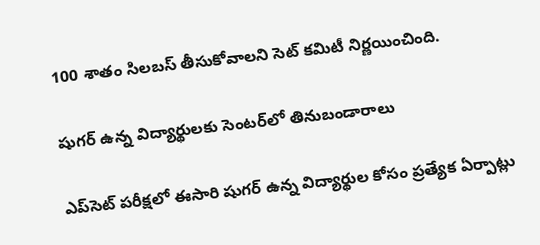100 శాతం సిలబస్ తీసుకోవాలని సెట్ కమిటీ నిర్ణయించింది.

షుగర్ ఉన్న విద్యార్థులకు సెంటర్‌లో తినుబండారాలు

ఎప్‌సెట్ పరీక్షలో ఈసారి షుగర్ ఉన్న విద్యార్థుల కోసం ప్రత్యేక ఏర్పాట్లు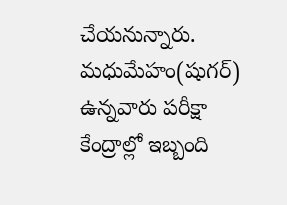చేయనున్నారు. మధుమేహం(షుగర్) ఉన్నవారు పరీక్షా కేంద్రాల్లో ఇబ్బంది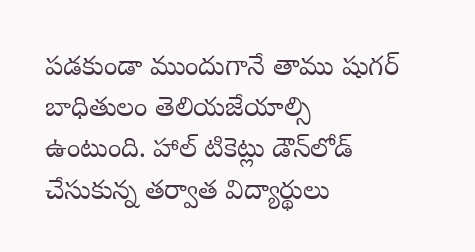పడకుండా ముందుగానే తాము షుగర్ బాధితులం తెలియజేయాల్సి ఉంటుంది. హాల్ టికెట్లు డౌన్‌లోడ్ చేసుకున్న తర్వాత విద్యార్థులు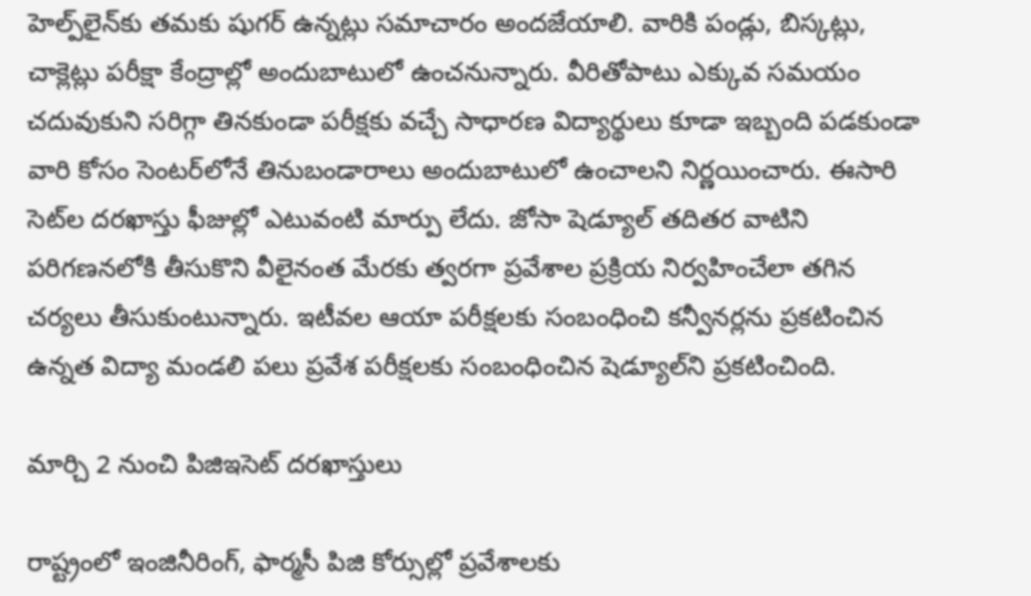హెల్ప్‌లైన్‌కు తమకు షుగర్ ఉన్నట్లు సమాచారం అందజేయాలి. వారికి పండ్లు, బిస్కట్లు, చాక్లెట్లు పరీక్షా కేంద్రాల్లో అందుబాటులో ఉంచనున్నారు. వీరితోపాటు ఎక్కువ సమయం చదువుకుని సరిగ్గా తినకుండా పరీక్షకు వచ్చే సాధారణ విద్యార్థులు కూడా ఇబ్బంది పడకుండా వారి కోసం సెంటర్‌లోనే తినుబండారాలు అందుబాటులో ఉంచాలని నిర్ణయించారు. ఈసారి సెట్‌ల దరఖాస్తు ఫీజుల్లో ఎటువంటి మార్పు లేదు. జోసా షెడ్యూల్ తదితర వాటిని పరిగణనలోకి తీసుకొని వీలైనంత మేరకు త్వరగా ప్రవేశాల ప్రక్రియ నిర్వహించేలా తగిన చర్యలు తీసుకుంటున్నారు. ఇటీవల ఆయా పరీక్షలకు సంబంధించి కన్వీనర్లను ప్రకటించిన ఉన్నత విద్యా మండలి పలు ప్రవేశ పరీక్షలకు సంబంధించిన షెడ్యూల్‌ని ప్రకటించింది.

మార్చి 2 నుంచి పిజిఇసెట్ దరఖాస్తులు

రాష్ట్రంలో ఇంజినీరింగ్, ఫార్మసీ పిజి కోర్సుల్లో ప్రవేశాలకు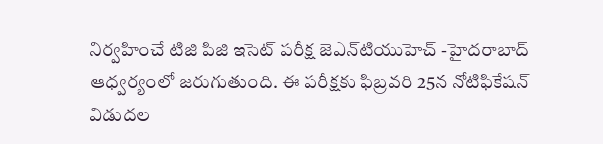నిర్వహించే టిజి పిజి ఇసెట్ పరీక్ష జెఎన్‌టియుహెచ్ -హైదరాబాద్ ఆధ్వర్యంలో జరుగుతుంది. ఈ పరీక్షకు ఫిబ్రవరి 25న నోటిఫికేషన్ విడుదల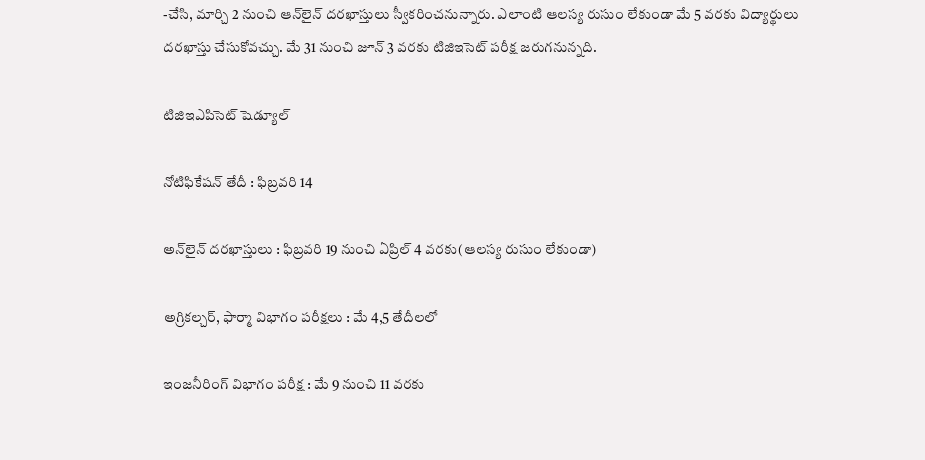-చేసి, మార్చి 2 నుంచి ఆన్‌లైన్ దరఖాస్తులు స్వీకరించనున్నారు. ఎలాంటి ఆలస్య రుసుం లేకుండా మే 5 వరకు విద్యార్థులు దరఖాస్తు చేసుకోవచ్చు. మే 31 నుంచి జూన్ 3 వరకు టిజిఇసెట్ పరీక్ష జరుగనున్నది.

టిజిఇఎపిసెట్ షెడ్యూల్

నోటిఫికేషన్ తేదీ : ఫిబ్రవరి 14

అన్‌లైన్ దరఖాస్తులు : ఫిబ్రవరి 19 నుంచి ఏప్రిల్ 4 వరకు(ఆలస్య రుసుం లేకుండా)

అగ్రికల్చర్, ఫార్మా విభాగం పరీక్షలు : మే 4,5 తేదీలలో

ఇంజనీరింగ్ విభాగం పరీక్ష : మే 9 నుంచి 11 వరకు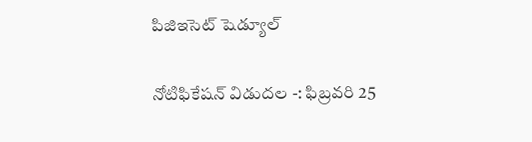పిజిఇసెట్ షెడ్యూల్

నోటిఫికేషన్ విడుదల -: ఫిబ్రవరి 25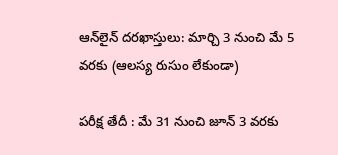ఆన్‌లైన్ దరఖాస్తులు: మార్చి 3 నుంచి మే 5 వరకు (ఆలస్య రుసుం లేకుండా)

పరీక్ష తేదీ : మే 31 నుంచి జూన్ 3 వరకు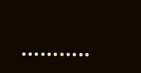………..